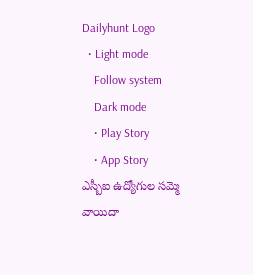Dailyhunt Logo
  • Light mode
    Follow system
    Dark mode
    • Play Story
    • App Story
ఎస్బీఐ ఉద్యోగుల సమ్మె వాయిదా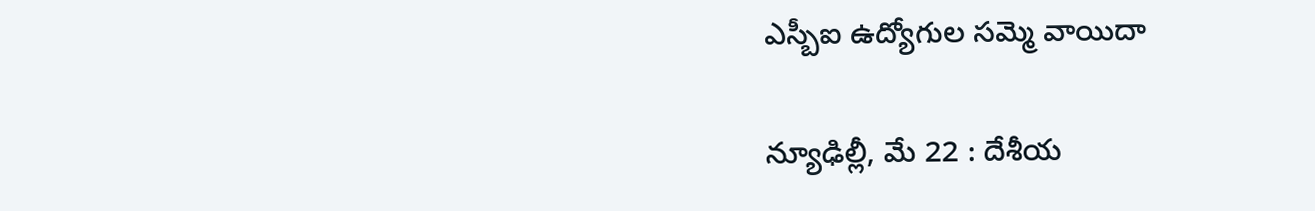ఎస్బీఐ ఉద్యోగుల సమ్మె వాయిదా

న్యూఢిల్లీ, మే 22 : దేశీయ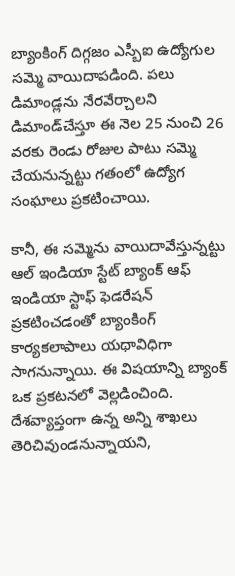బ్యాంకింగ్‌ దిగ్గజం ఎస్బీఐ ఉద్యోగుల సమ్మె వాయిదాపడింది. పలు డిమాండ్లను నేరవేర్చాలని డిమాండ్‌చేస్తూ ఈ నెల 25 నుంచి 26 వరకు రెండు రోజుల పాటు సమ్మె చేయనున్నట్టు గతంలో ఉద్యోగ సంఘాలు ప్రకటించాయి.

కానీ, ఈ సమ్మెను వాయిదావేస్తున్నట్టు ఆల్‌ ఇండియా స్టేట్‌ బ్యాంక్‌ ఆఫ్‌ ఇండియా స్టాఫ్‌ ఫెడరేషన్‌ ప్రకటించడంతో బ్యాంకింగ్‌ కార్యకలాపాలు యథావిధిగా సాగనున్నాయి. ఈ విషయాన్ని బ్యాంక్‌ ఒక ప్రకటనలో వెల్లడించింది. దేశవ్యాప్తంగా ఉన్న అన్ని శాఖలు తెరిచివుండనున్నాయని,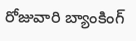రోజువారి బ్యాంకింగ్‌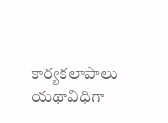కార్యకలాపాలు యథావిధిగా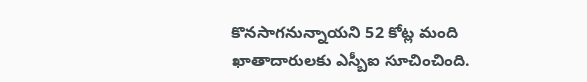కొనసాగనున్నాయని 52 కోట్ల మంది ఖాతాదారులకు ఎస్బీఐ సూచించింది.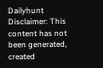Dailyhunt
Disclaimer: This content has not been generated, created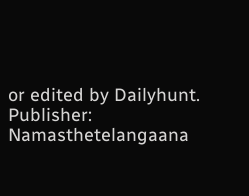or edited by Dailyhunt. Publisher: Namasthetelangaana